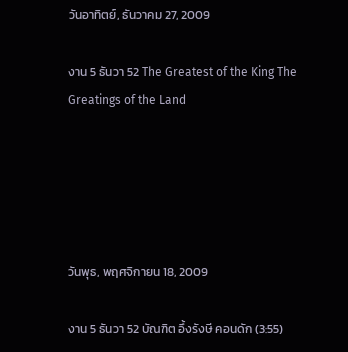วันอาทิตย์, ธันวาคม 27, 2009

งาน 5 ธันวา 52 The Greatest of the King The Greatings of the Land





วันพุธ, พฤศจิกายน 18, 2009

งาน 5 ธันวา 52 บัณฑิต อึ้งรังษี คอนดัก (3:55)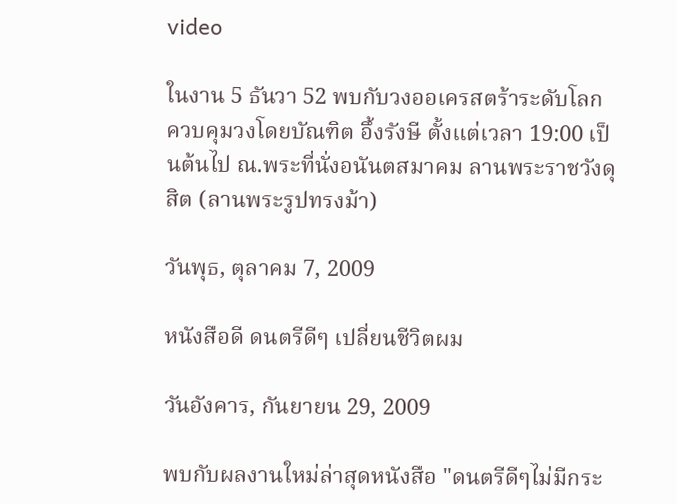video

ในงาน 5 ธันวา 52 พบกับวงออเครสตร้าระดับโลก ควบคุมวงโดยบัณฑิต อึ้งรังษี ตั้งแต่เวลา 19:00 เป็นต้นไป ณ.พระที่นั่งอนันตสมาคม ลานพระราชวังดุสิต (ลานพระรูปทรงม้า)

วันพุธ, ตุลาคม 7, 2009

หนังสือดี ดนตรีดีๆ เปลี่ยนชีวิตผม

วันอังคาร, กันยายน 29, 2009

พบกับผลงานใหม่ล่าสุดหนังสือ "ดนตรีดีๆไม่มีกระ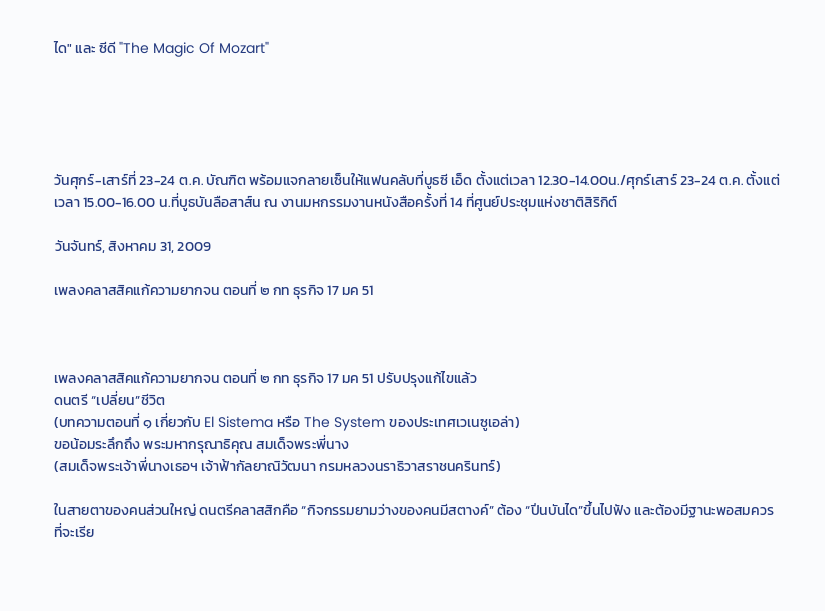ได" และ ซีดี "The Magic Of Mozart"





วันศุกร์-เสาร์ที่ 23-24 ต.ค. บัณฑิต พร้อมแจกลายเซ็นให้แฟนคลับที่บูธซี เอ็ด ตั้งแต่เวลา 12.30-14.00น./ศุกร์เสาร์ 23-24 ต.ค. ตั้งแต่เวลา 15.00-16.00 น.ที่บูธบันลือสาส์น ณ งานมหกรรมงานหนังสือครั้งที่ 14 ที่ศูนย์ประชุมแห่งชาติสิริกิต์

วันจันทร์, สิงหาคม 31, 2009

เพลงคลาสสิคแก้ความยากจน ตอนที่ ๒ กท ธุรกิจ 17 มค 51



เพลงคลาสสิคแก้ความยากจน ตอนที่ ๒ กท ธุรกิจ 17 มค 51 ปรับปรุงแก้ไขแล้ว
ดนตรี “เปลี่ยน”ชีวิต
(บทความตอนที่ ๑ เกี่ยวกับ El Sistema หรือ The System ของประเทศเวเนซูเอล่า)
ขอน้อมระลึกถึง พระมหากรุณาธิคุณ สมเด็จพระพี่นาง
(สมเด็จพระเจ้าพี่นางเธอฯ เจ้าฟ้ากัลยาณิวัฒนา กรมหลวงนราธิวาสราชนครินทร์)

ในสายตาของคนส่วนใหญ่ ดนตรีคลาสสิกคือ “กิจกรรมยามว่างของคนมีสตางค์” ต้อง “ปีนบันได”ขึ้นไปฟัง และต้องมีฐานะพอสมควรที่จะเรีย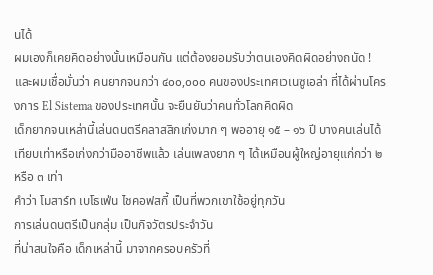นได้
ผมเองก็เคยคิดอย่างนั้นเหมือนกัน แต่ต้องยอมรับว่าตนเองคิดผิดอย่างถนัด !
และผมเชื่อมั่นว่า คนยากจนกว่า ๔๐๐,๐๐๐ คนของประเทศเวเนซูเอล่า ที่ได้ผ่านโครงการ El Sistema ของประเทศนั้น จะยืนยันว่าคนทั่วโลกคิดผิด
เด็กยากจนเหล่านี้เล่นดนตรีคลาสสิกเก่งมาก ๆ พออายุ ๑๕ – ๑๖ ปี บางคนเล่นได้เทียบเท่าหรือเก่งกว่ามืออาชีพแล้ว เล่นเพลงยาก ๆ ได้เหมือนผู้ใหญ่อายุแก่กว่า ๒ หรือ ๓ เท่า
คำว่า โมสาร์ท เบโธเฟ่น ไชคอฟสกี้ เป็นที่พวกเขาใช้อยู่ทุกวัน
การเล่นดนตรีเป็นกลุ่ม เป็นกิจวัตรประจำวัน
ที่น่าสนใจคือ เด็กเหล่านี้ มาจากครอบครัวที่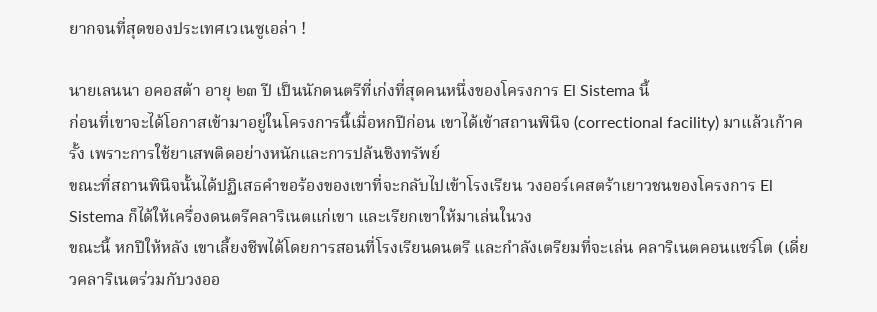ยากจนที่สุดของประเทศเวเนซูเอล่า !

นายเลนนา อคอสต้า อายุ ๒๓ ปี เป็นนักดนตรีที่เก่งที่สุดคนหนึ่งของโครงการ El Sistema นี้
ก่อนที่เขาจะได้โอกาสเข้ามาอยู่ในโครงการนี้เมื่อหกปีก่อน เขาได้เข้าสถานพินิจ (correctional facility) มาแล้วเก้าครั้ง เพราะการใช้ยาเสพติดอย่างหนักและการปล้นชิงทรัพย์
ขณะที่สถานพินิจนั้นได้ปฏิเสธคำขอร้องของเขาที่จะกลับไปเข้าโรงเรียน วงออร์เคสตร้าเยาวชนของโครงการ El Sistema ก็ได้ให้เครื่องดนตรีคลาริเนตแก่เขา และเรียกเขาให้มาเล่นในวง
ขณะนี้ หกปีให้หลัง เขาเลี้ยงชีพได้โดยการสอนที่โรงเรียนดนตรี และกำลังเตรียมที่จะเล่น คลาริเนตคอนแชร์โต (เดี่ยวคลาริเนตร่วมกับวงออ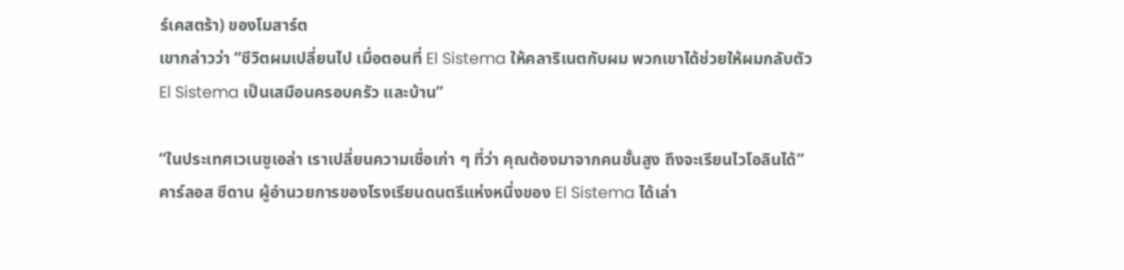ร์เคสตร้า) ของโมสาร์ต
เขากล่าวว่า “ชีวิตผมเปลี่ยนไป เมื่อตอนที่ El Sistema ให้คลาริเนตกับผม พวกเขาได้ช่วยให้ผมกลับตัว El Sistema เป็นเสมือนครอบครัว และบ้าน”

“ในประเทศเวเนซูเอล่า เราเปลี่ยนความเชื่อเก่า ๆ ที่ว่า คุณต้องมาจากคนชั้นสูง ถึงจะเรียนไวโอลินได้” คาร์ลอส ซีดาน ผู้อำนวยการของโรงเรียนดนตรีแห่งหนึ่งของ El Sistema ได้เล่า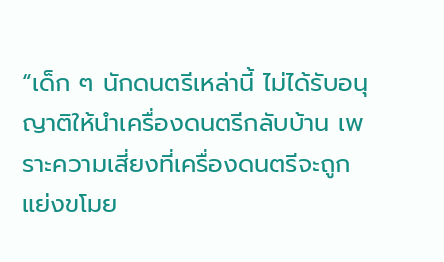“เด็ก ๆ นักดนตรีเหล่านี้ ไม่ได้รับอนุญาติให้นำเครื่องดนตรีกลับบ้าน เพราะความเสี่ยงที่เครื่องดนตรีจะถูกแย่งขโมย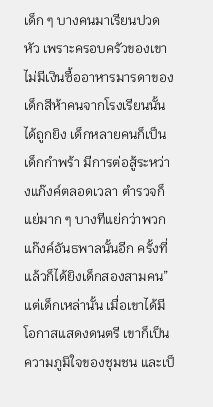เด็ก ๆ บางคนมาเรียนปวดหัว เพราะครอบครัวของเขาไม่มีเงินซื้ออาหารมารดาของเด็กสีห้าคนจากโรงเรียนนั้น ได้ถูกยิง เด็กหลายคนก็เป็นเด็กกำพร้า มีการต่อสู้ระหว่างแก๊งค์ตลอดเวลา ตำรวจก็แย่มาก ๆ บางทีแย่กว่าพวกแก๊งค์อันธพาลนั้นอีก ครั้งที่แล้วก็ได้ยิงเด็กสองสามคน”
แต่เด็กเหล่านั้น เมื่อเขาได้มีโอกาสแสดงดนตรี เขาก็เป็นความภูมิใจของชุมชน และเป็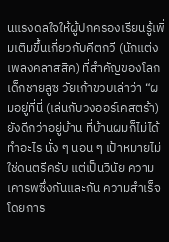นแรงดลใจให้ผู้ปกครองเรียนรู้เพิ่มเติมขึ้นเกี่ยวกับคีตกวี (นักแต่งเพลงคลาสสิค) ที่สำคัญของโลก
เด็กชายลูซ วัยเก้าขวบเล่าว่า “ผมอยู่ที่นี่ (เล่นกับวงออร์เคสตร้า) ยังดีกว่าอยู่บ้าน ที่บ้านผมก็ไม่ได้ทำอะไร นั่ง ๆ นอน ๆ เป้าหมายไม่ใช่ดนตรีครับ แต่เป็นวินัย ความเคารพซึ่งกันและกัน ความสำเร็จโดยการ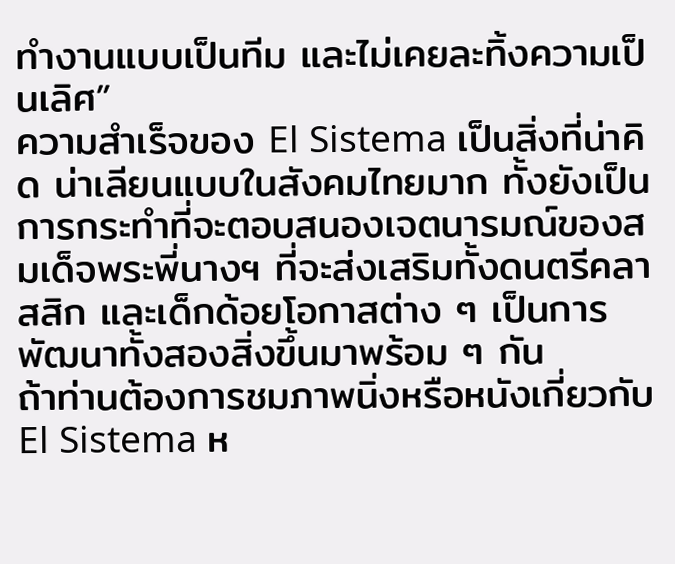ทำงานแบบเป็นทีม และไม่เคยละทิ้งความเป็นเลิศ”
ความสำเร็จของ El Sistema เป็นสิ่งที่น่าคิด น่าเลียนแบบในสังคมไทยมาก ทั้งยังเป็นการกระทำที่จะตอบสนองเจตนารมณ์ของสมเด็จพระพี่นางฯ ที่จะส่งเสริมทั้งดนตรีคลาสสิก และเด็กด้อยโอกาสต่าง ๆ เป็นการพัฒนาทั้งสองสิ่งขึ้นมาพร้อม ๆ กัน
ถ้าท่านต้องการชมภาพนิ่งหรือหนังเกี่ยวกับ El Sistema ห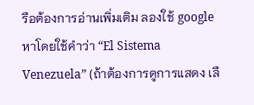รือต้องการอ่านเพิ่มเติม ลองใช้ google หาโดยใช้คำว่า “El Sistema Venezuela” (ถ้าต้องการดูการแสดง เลื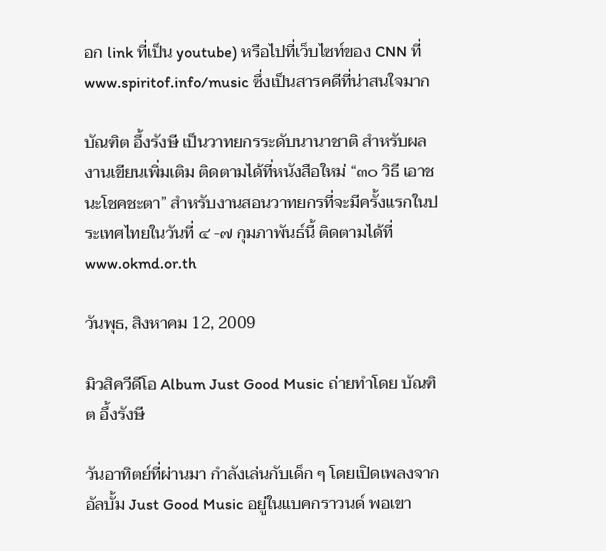อก link ที่เป็น youtube) หรือไปที่เว็บไซท์ของ CNN ที่ www.spiritof.info/music ซึ่งเป็นสารคดีที่น่าสนใจมาก

บัณฑิต อึ้งรังษี เป็นวาทยกรระดับนานาชาติ สำหรับผลงานเขียนเพิ่มเติม ติดตามได้ที่หนังสือใหม่ “๓๐ วิธี เอาชนะโชคชะตา” สำหรับงานสอนวาทยกรที่จะมีครั้งแรกในประเทศไทยในวันที่ ๔ -๗ กุมภาพันธ์นี้ ติดตามได้ที่ www.okmd.or.th

วันพุธ, สิงหาคม 12, 2009

มิวสิควีดีโอ Album Just Good Music ถ่ายทำโดย บัณฑิต อึ้งรังษี

วันอาทิตย์ที่ผ่านมา กำลังเล่นกับเด็ก ๆ โดยเปิดเพลงจากอัลบั้ม Just Good Music อยู่ในแบคกราวนด์ พอเขา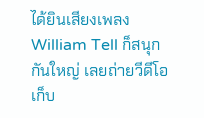ได้ยินเสียงเพลง William Tell ก็สนุกกันใหญ่ เลยถ่ายวีดีโอเก็บ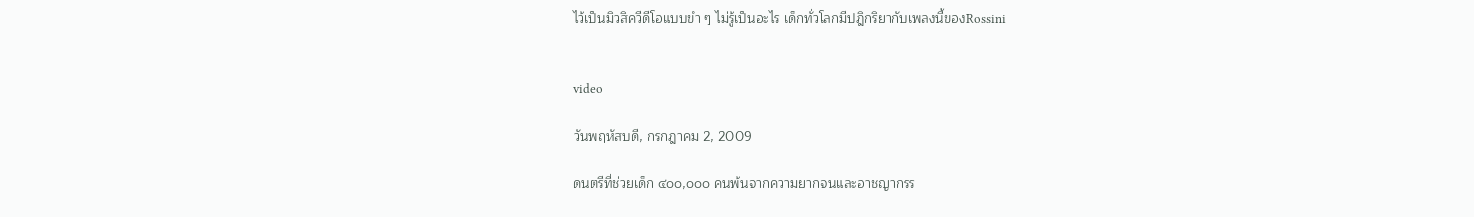ไว้เป็นมิวสิควีดีโอแบบขำ ๆ ไม่รู้เป็นอะไร เด็กทั่วโลกมีปฎิกริยากับเพลงนี้ของRossini


video

วันพฤหัสบดี, กรกฎาคม 2, 2009

ดนตรีที่ช่วยเด็ก ๔๐๐,๐๐๐ คนพ้นจากความยากจนและอาชญากรร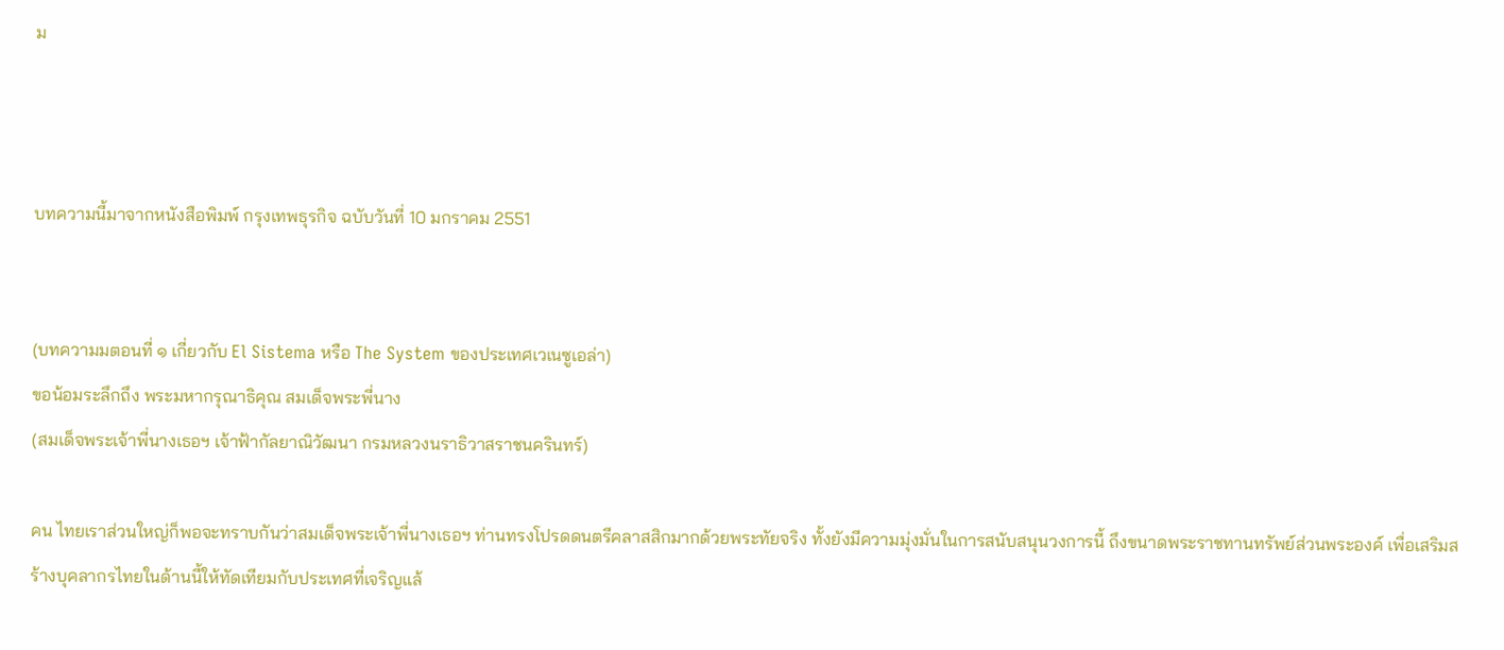ม



บทความนี้มาจากหนังสือพิมพ์ กรุงเทพธุรกิจ ฉบับวันที่ 10 มกราคม 2551


(บทความมตอนที่ ๑ เกี่ยวกับ El Sistema หรือ The System ของประเทศเวเนซูเอล่า)
ขอน้อมระลึกถึง พระมหากรุณาธิคุณ สมเด็จพระพี่นาง
(สมเด็จพระเจ้าพี่นางเธอฯ เจ้าฟ้ากัลยาณิวัฒนา กรมหลวงนราธิวาสราชนครินทร์)

คน ไทยเราส่วนใหญ่ก็พอจะทราบกันว่าสมเด็จพระเจ้าพี่นางเธอฯ ท่านทรงโปรดดนตรีคลาสสิกมากด้วยพระทัยจริง ทั้งยังมีความมุ่งมั่นในการสนับสนุนวงการนี้ ถึงขนาดพระราชทานทรัพย์ส่วนพระองค์ เพื่อเสริมสร้างบุคลากรไทยในด้านนี้ให้ทัดเทียมกับประเทศที่เจริญแล้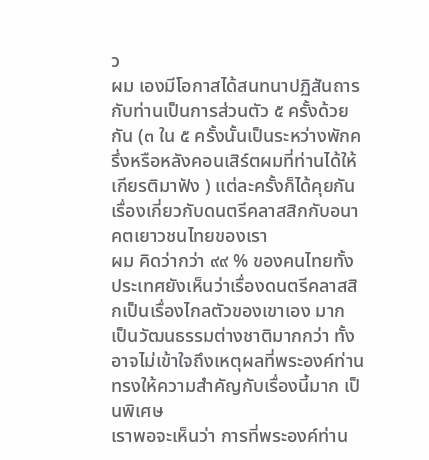ว
ผม เองมีโอกาสได้สนทนาปฏิสันถารกับท่านเป็นการส่วนตัว ๕ ครั้งด้วยกัน (๓ ใน ๕ ครั้งนั้นเป็นระหว่างพักครึ่งหรือหลังคอนเสิร์ตผมที่ท่านได้ให้เกียรติมาฟัง ) แต่ละครั้งก็ได้คุยกันเรื่องเกี่ยวกับดนตรีคลาสสิกกับอนาคตเยาวชนไทยของเรา
ผม คิดว่ากว่า ๙๙ % ของคนไทยทั้งประเทศยังเห็นว่าเรื่องดนตรีคลาสสิกเป็นเรื่องไกลตัวของเขาเอง มาก เป็นวัฒนธรรมต่างชาติมากกว่า ทั้งอาจไม่เข้าใจถึงเหตุผลที่พระองค์ท่านทรงให้ความสำคัญกับเรื่องนี้มาก เป็นพิเศษ
เราพอจะเห็นว่า การที่พระองค์ท่าน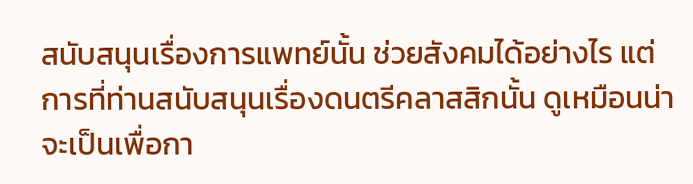สนับสนุนเรื่องการแพทย์นั้น ช่วยสังคมได้อย่างไร แต่การที่ท่านสนับสนุนเรื่องดนตรีคลาสสิกนั้น ดูเหมือนน่าจะเป็นเพื่อกา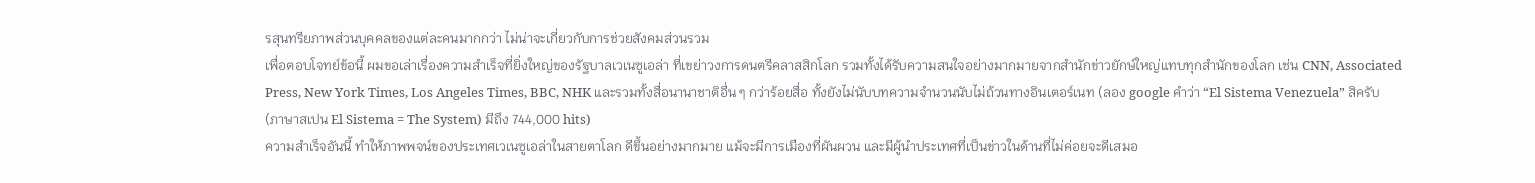รสุนทรียภาพส่วนบุคคลของแต่ละคนมากกว่า ไม่น่าจะเกี่ยวกับการช่วยสังคมส่วนรวม
เพื่อตอบโจทย์ข้อนี้ ผมขอเล่าเรื่องความสำเร็จที่ยิ่งใหญ่ของรัฐบาลเวเนซูเอล่า ที่เขย่าวงการดนตรีคลาสสิกโลก รวมทั้งได้รับความสนใจอย่างมากมายจากสำนักข่าวยักษ์ใหญ่แทบทุกสำนักของโลก เช่น CNN, Associated Press, New York Times, Los Angeles Times, BBC, NHK และรวมทั้งสื่อนานาชาติอื่น ๆ กว่าร้อยสื่อ ทั้งยังไม่นับบทความจำนวนนับไม่ถ้วนทางอินเตอร์เนท (ลอง google คำว่า “El Sistema Venezuela” สิครับ (ภาษาสเปน El Sistema = The System) มีถึง 744,000 hits)
ความสำเร็จอันนี้ ทำให้ภาพพจน์ของประเทศเวเนซูเอล่าในสายตาโลก ดีขึ้นอย่างมากมาย แม้จะมีการเมืองที่ผันผวน และมีผู้นำประเทศที่เป็นข่าวในด้านที่ไม่ค่อยจะดีเสมอ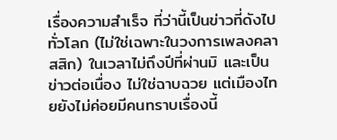เรื่องความสำเร็จ ที่ว่านี้เป็นข่าวที่ดังไปทั่วโลก (ไม่ใช่เฉพาะในวงการเพลงคลาสสิก) ในเวลาไม่ถึงปีที่ผ่านมิ และเป็นข่าวต่อเนื่อง ไม่ใช่ฉาบฉวย แต่เมืองไทยยังไม่ค่อยมีคนทราบเรื่องนี้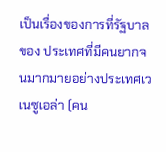เป็นเรื่องของการที่รัฐบาลของ ประเทศที่มีคนยากจนมากมายอย่างประเทศเวเนซูเอล่า (คน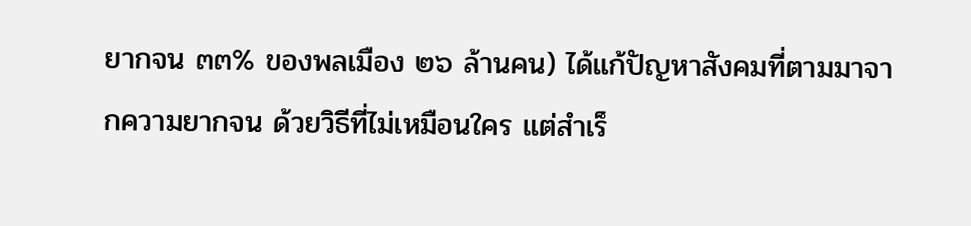ยากจน ๓๓% ของพลเมือง ๒๖ ล้านคน) ได้แก้ปัญหาสังคมที่ตามมาจากความยากจน ด้วยวิธีที่ไม่เหมือนใคร แต่สำเร็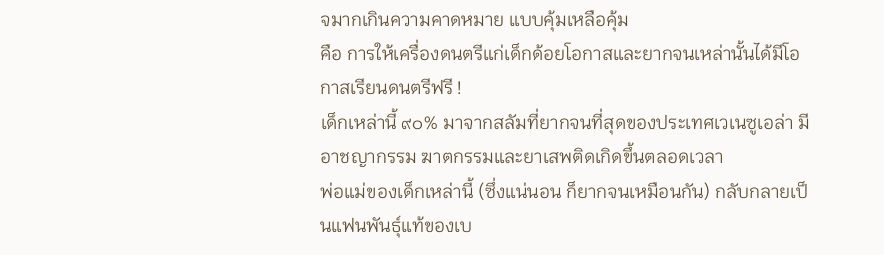จมากเกินความคาดหมาย แบบคุ้มเหลือคุ้ม
คือ การให้เครื่องดนตรีแก่เด็กด้อยโอกาสและยากจนเหล่านั้นได้มีโอกาสเรียนดนตรีฟรี !
เด็กเหล่านี้ ๙๐% มาจากสลัมที่ยากจนที่สุดของประเทศเวเนซูเอล่า มีอาชญากรรม ฆาตกรรมและยาเสพติดเกิดขึ้นตลอดเวลา
พ่อแม่ของเด็กเหล่านี้ (ซึ่งแน่นอน ก็ยากจนเหมือนกัน) กลับกลายเป็นแฟนพันธุ์แท้ของเบ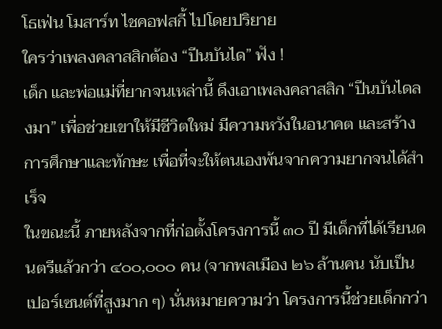โธเฟ่น โมสาร์ท ไชคอฟสกี้ ไปโดยปริยาย
ใครว่าเพลงคลาสสิกต้อง “ปีนบันได” ฟัง !
เด็ก และพ่อแม่ที่ยากจนเหล่านี้ ดึงเอาเพลงคลาสสิก “ปีนบันไดลงมา” เพื่อช่วยเขาให้มีชีวิตใหม่ มีความหวังในอนาคต และสร้างการศึกษาและทักษะ เพื่อที่จะให้ตนเองพ้นจากความยากจนได้สำเร็จ
ในขณะนี้ ภายหลังจากที่ก่อตั้งโครงการนี้ ๓๐ ปี มีเด็กที่ได้เรียนดนตรีแล้วกว่า ๔๐๐,๐๐๐ คน (จากพลเมือง ๒๖ ล้านคน นับเป็นเปอร์เซนต์ที่สูงมาก ๆ) นั่นหมายความว่า โครงการนี้ช่วยเด็กกว่า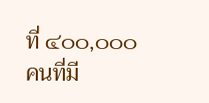ที่ ๔๐๐,๐๐๐ คนที่มี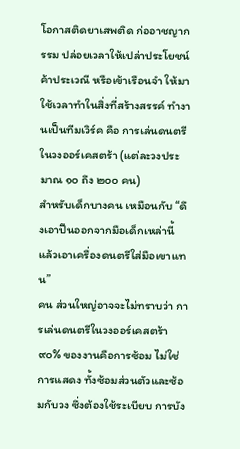โอกาสติดยาเสพติด ก่ออาชญากรรม ปล่อยเวลาให้เปล่าประโยชน์ ค้าประเวณี หรือเข้าเรือนจำ ให้มาใช้เวลาทำในสิ่งที่สร้างสรรค์ ทำงานเป็นทีมเวิร์ค คือ การเล่นดนตรีในวงออร์เคสตร้า (แต่ละวงประมาณ ๑๐ ถึง ๒๐๐ คน)
สำหรับเด็กบางคน เหมือนกับ “ดึงเอาปืนออกจากมือเด็กเหล่านี้ แล้วเอาเครื่องดนตรีใส่มือเขาแทน”
คน ส่วนใหญ่อาจจะไม่ทราบว่า การเล่นดนตรีในวงออร์เคสตร้า ๙๐% ของงานคือการซ้อม ไม่ใช่การแสดง ทั้งซ้อมส่วนตัวและซ้อมกับวง ซึ่งต้องใช้ระเบียบ การบัง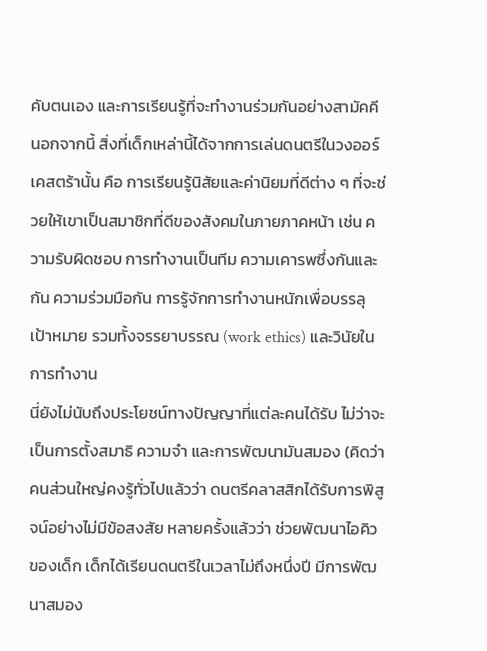คับตนเอง และการเรียนรู้ที่จะทำงานร่วมกันอย่างสามัคคี
นอกจากนี้ สิ่งที่เด็กเหล่านี้ได้จากการเล่นดนตรีในวงออร์เคสตร้านั้น คือ การเรียนรู้นิสัยและค่านิยมที่ดีต่าง ๆ ที่จะช่วยให้เขาเป็นสมาชิกที่ดีของสังคมในภายภาคหน้า เช่น ความรับผิดชอบ การทำงานเป็นทีม ความเคารพซึ่งกันและกัน ความร่วมมือกัน การรู้จักการทำงานหนักเพื่อบรรลุเป้าหมาย รวมทั้งจรรยาบรรณ (work ethics) และวินัยในการทำงาน
นี่ยังไม่นับถึงประโยชน์ทางปัญญาที่แต่ละคนได้รับ ไม่ว่าจะเป็นการตั้งสมาธิ ความจำ และการพัฒนามันสมอง (คิดว่าคนส่วนใหญ่คงรู้ทั่วไปแล้วว่า ดนตรีคลาสสิกได้รับการพิสูจน์อย่างไม่มีข้อสงสัย หลายครั้งแล้วว่า ช่วยพัฒนาไอคิวของเด็ก เด็กได้เรียนดนตรีในเวลาไม่ถึงหนึ่งปี มีการพัฒนาสมอง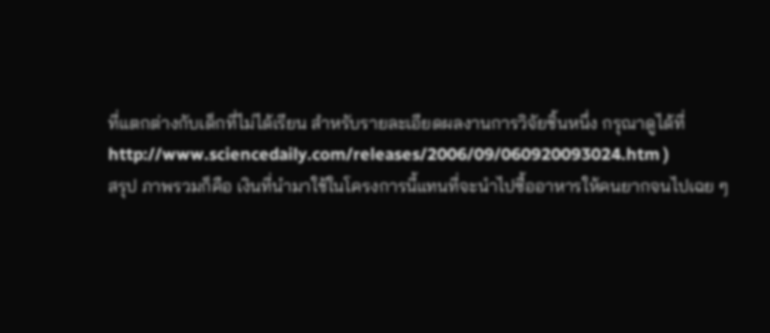ที่แตกต่างกับเด็กที่ไม่ได้เรียน สำหรับรายละเอียดผลงานการวิจัยชิ้นหนึ่ง กรุณาดูได้ที่ http://www.sciencedaily.com/releases/2006/09/060920093024.htm )
สรุป ภาพรวมก็คือ เงินที่นำมาใช้ในโครงการนี้แทนที่จะนำไปซื้ออาหารให้คนยากจนไปเฉย ๆ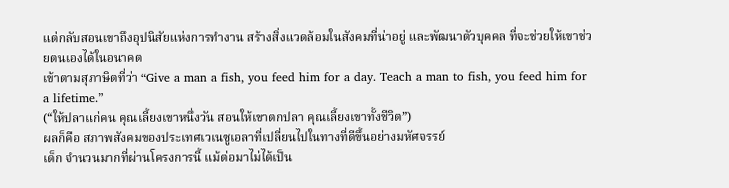แต่กลับสอนเขาถึงอุปนิสัยแห่งการทำงาน สร้างสิ่งแวดล้อมในสังคมที่น่าอยู่ และพัฒนาตัวบุคคล ที่จะช่วยให้เขาช่วยตนเองได้ในอนาคต
เข้าตามสุภาษิตที่ว่า “Give a man a fish, you feed him for a day. Teach a man to fish, you feed him for a lifetime.”
(“ให้ปลาแก่คน คุณเลี้ยงเขาหนึ่งวัน สอนให้เขาตกปลา คุณเลี้ยงเขาทั้งชีวิต”)
ผลก็คือ สภาพสังคมของประเทศเวเนซูเอลาที่เปลี่ยนไปในทางที่ดีขึ้นอย่างมหัศจรรย์
เด็ก จำนวนมากที่ผ่านโครงการนี้ แม้ต่อมาไม่ได้เป็น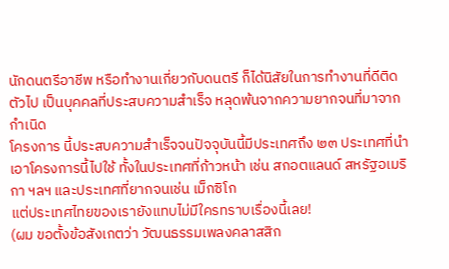นักดนตรีอาชีพ หรือทำงานเกี่ยวกับดนตรี ก็ได้นิสัยในการทำงานที่ดีติดตัวไป เป็นบุคคลที่ประสบความสำเร็จ หลุดพ้นจากความยากจนที่มาจากกำเนิด
โครงการ นี้ประสบความสำเร็จจนปัจจุบันนี้มีประเทศถึง ๒๓ ประเทศที่นำเอาโครงการนี้ไปใช้ ทั้งในประเทศที่ก้าวหน้า เช่น สกอตแลนด์ สหรัฐอเมริกา ฯลฯ และประเทศที่ยากจนเช่น เม็กซิโก
แต่ประเทศไทยของเรายังแทบไม่มีใครทราบเรื่องนี้เลย!
(ผม ขอตั้งข้อสังเกตว่า วัฒนธรรมเพลงคลาสสิก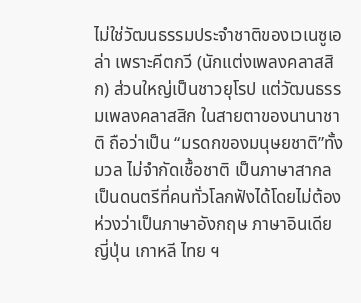ไม่ใช่วัฒนธรรมประจำชาติของเวเนซูเอล่า เพราะคีตกวี (นักแต่งเพลงคลาสสิก) ส่วนใหญ่เป็นชาวยุโรป แต่วัฒนธรรมเพลงคลาสสิก ในสายตาของนานาชาติ ถือว่าเป็น “มรดกของมนุษยชาติ”ทั้งมวล ไม่จำกัดเชื้อชาติ เป็นภาษาสากล เป็นดนตรีที่คนทั่วโลกฟังได้โดยไม่ต้องห่วงว่าเป็นภาษาอังกฤษ ภาษาอินเดีย ญี่ปุ่น เกาหลี ไทย ฯ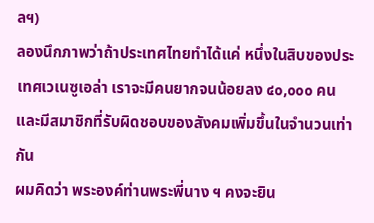ลฯ)
ลองนึกภาพว่าถ้าประเทศไทยทำได้แค่ หนึ่งในสิบของประเทศเวเนซูเอล่า เราจะมีคนยากจนน้อยลง ๔๐,๐๐๐ คน และมีสมาชิกที่รับผิดชอบของสังคมเพิ่มขึ้นในจำนวนเท่ากัน
ผมคิดว่า พระองค์ท่านพระพี่นาง ฯ คงจะยิน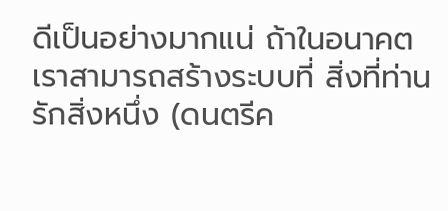ดีเป็นอย่างมากแน่ ถ้าในอนาคตเราสามารถสร้างระบบที่ สิ่งที่ท่านรักสิ่งหนึ่ง (ดนตรีค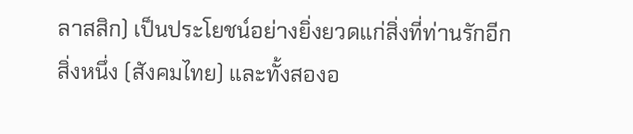ลาสสิก) เป็นประโยชน์อย่างยิ่งยวดแก่สิ่งที่ท่านรักอีกสิ่งหนึ่ง (สังคมไทย) และทั้งสองอ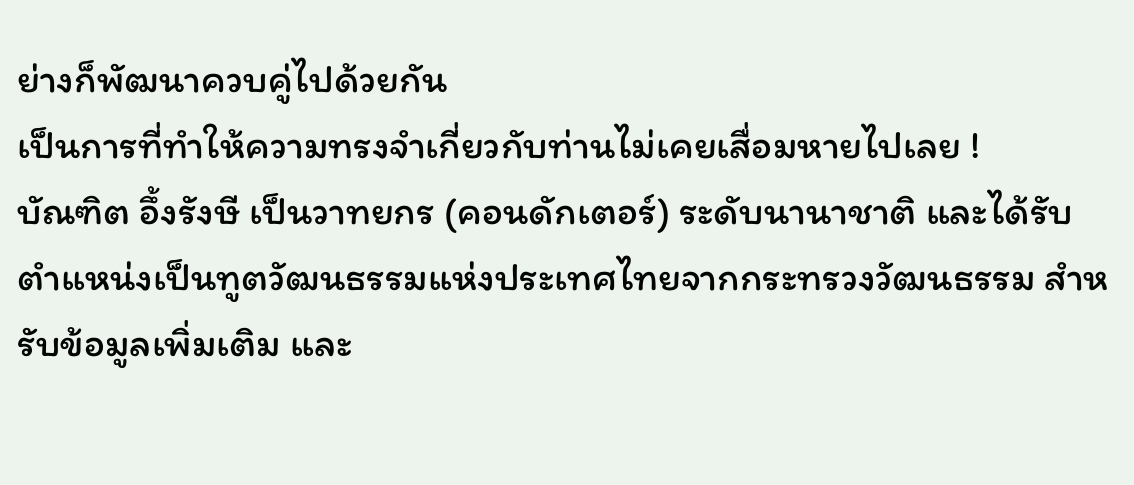ย่างก็พัฒนาควบคู่ไปด้วยกัน
เป็นการที่ทำให้ความทรงจำเกี่ยวกับท่านไม่เคยเสื่อมหายไปเลย !
บัณฑิต อึ้งรังษี เป็นวาทยกร (คอนดักเตอร์) ระดับนานาชาติ และได้รับตำแหน่งเป็นทูตวัฒนธรรมแห่งประเทศไทยจากกระทรวงวัฒนธรรม สำหรับข้อมูลเพิ่มเติม และ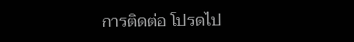การติดต่อ โปรดไป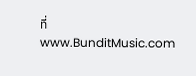ที่ www.BunditMusic.com